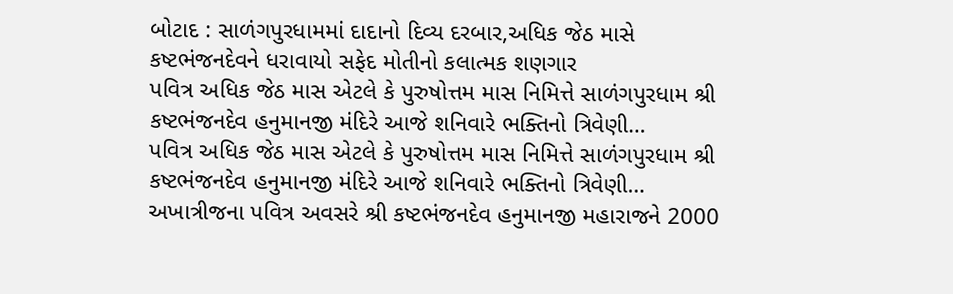બોટાદ : સાળંગપુરધામમાં દાદાનો દિવ્ય દરબાર,અધિક જેઠ માસે કષ્ટભંજનદેવને ધરાવાયો સફેદ મોતીનો કલાત્મક શણગાર
પવિત્ર અધિક જેઠ માસ એટલે કે પુરુષોત્તમ માસ નિમિત્તે સાળંગપુરધામ શ્રી કષ્ટભંજનદેવ હનુમાનજી મંદિરે આજે શનિવારે ભક્તિનો ત્રિવેણી…
પવિત્ર અધિક જેઠ માસ એટલે કે પુરુષોત્તમ માસ નિમિત્તે સાળંગપુરધામ શ્રી કષ્ટભંજનદેવ હનુમાનજી મંદિરે આજે શનિવારે ભક્તિનો ત્રિવેણી…
અખાત્રીજના પવિત્ર અવસરે શ્રી કષ્ટભંજનદેવ હનુમાનજી મહારાજને 2000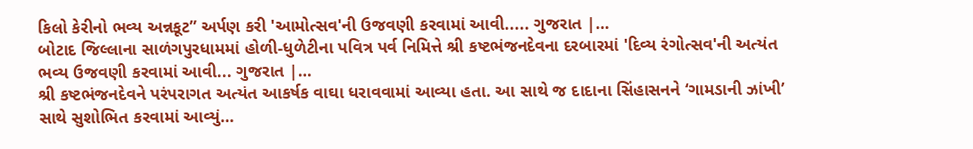કિલો કેરીનો ભવ્ય અન્નકૂટ” અર્પણ કરી 'આમોત્સવ'ની ઉજવણી કરવામાં આવી..... ગુજરાત |…
બોટાદ જિલ્લાના સાળંગપુરધામમાં હોળી-ધુળેટીના પવિત્ર પર્વ નિમિત્તે શ્રી કષ્ટભંજનદેવના દરબારમાં 'દિવ્ય રંગોત્સવ'ની અત્યંત ભવ્ય ઉજવણી કરવામાં આવી... ગુજરાત |…
શ્રી કષ્ટભંજનદેવને પરંપરાગત અત્યંત આકર્ષક વાઘા ધરાવવામાં આવ્યા હતા. આ સાથે જ દાદાના સિંહાસનને ‘ગામડાની ઝાંખી’ સાથે સુશોભિત કરવામાં આવ્યું…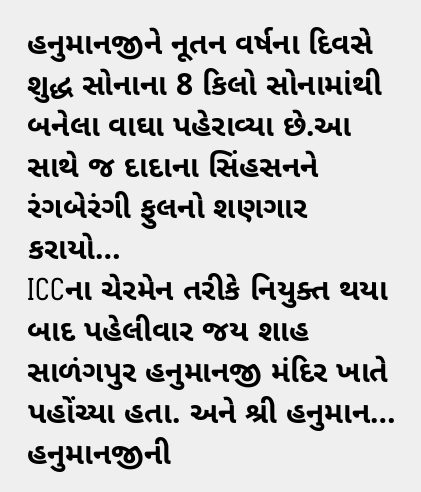હનુમાનજીને નૂતન વર્ષના દિવસે શુદ્ધ સોનાના 8 કિલો સોનામાંથી બનેલા વાઘા પહેરાવ્યા છે.આ સાથે જ દાદાના સિંહસનને રંગબેરંગી ફુલનો શણગાર કરાયો…
ICCના ચેરમેન તરીકે નિયુક્ત થયા બાદ પહેલીવાર જય શાહ સાળંગપુર હનુમાનજી મંદિર ખાતે પહોંચ્યા હતા. અને શ્રી હનુમાન…
હનુમાનજીની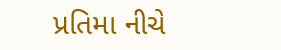પ્રતિમા નીચે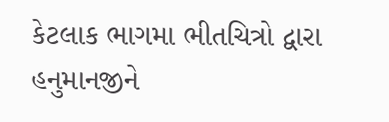કેટલાક ભાગમા ભીતચિત્રો દ્વારા હનુમાનજીને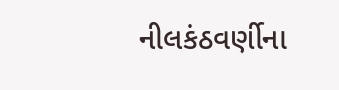નીલકંઠવર્ણીના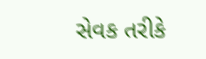સેવક તરીકે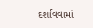દર્શાવવામાં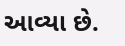આવ્યા છે.